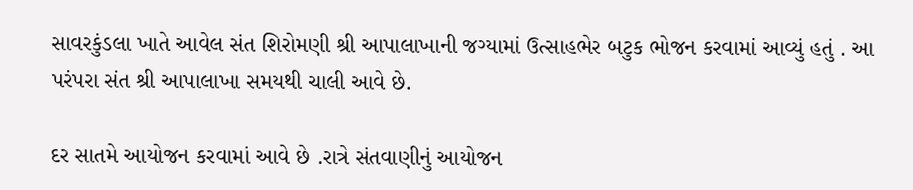સાવરકુંડલા ખાતે આવેલ સંત શિરોમણી શ્રી આપાલાખાની જગ્યામાં ઉત્સાહભેર બટુક ભોજન કરવામાં આવ્યું હતું . આ પરંપરા સંત શ્રી આપાલાખા સમયથી ચાલી આવે છે.

દર સાતમે આયોજન કરવામાં આવે છે .રાત્રે સંતવાણીનું આયોજન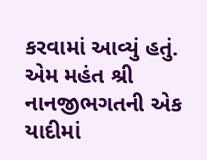કરવામાં આવ્યું હતું. એમ મહંત શ્રી નાનજીભગતની એક યાદીમાં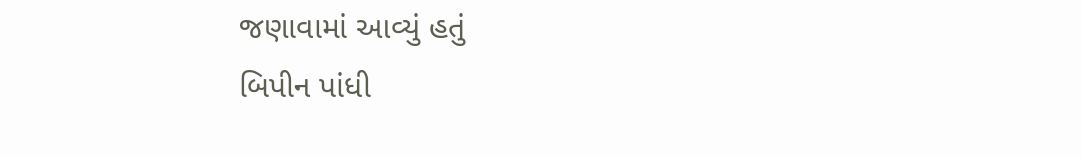જણાવામાં આવ્યું હતું
બિપીન પાંધી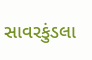સાવરકુંડલા